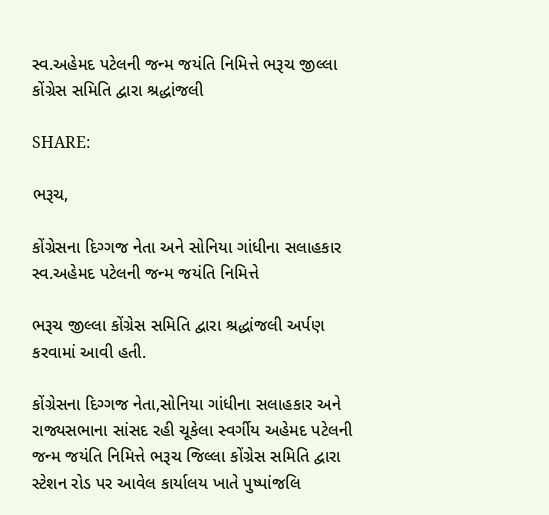સ્વ.અહેમદ પટેલની જન્મ જયંતિ નિમિત્તે ભરૂચ જીલ્લા કોંગ્રેસ સમિતિ દ્વારા શ્રદ્ધાંજલી

SHARE:

ભરૂચ,

કોંગ્રેસના દિગ્ગજ નેતા અને સોનિયા ગાંધીના સલાહકાર સ્વ.અહેમદ પટેલની જન્મ જયંતિ નિમિત્તે

ભરૂચ જીલ્લા કોંગ્રેસ સમિતિ દ્વારા શ્રદ્ધાંજલી અર્પણ કરવામાં આવી હતી.

કોંગ્રેસના દિગ્ગજ નેતા,સોનિયા ગાંધીના સલાહકાર અને રાજ્યસભાના સાંસદ રહી ચૂકેલા સ્વર્ગીય અહેમદ પટેલની જન્મ જયંતિ નિમિત્તે ભરૂચ જિલ્લા કોંગ્રેસ સમિતિ દ્વારા સ્ટેશન રોડ પર આવેલ કાર્યાલય ખાતે પુષ્પાંજલિ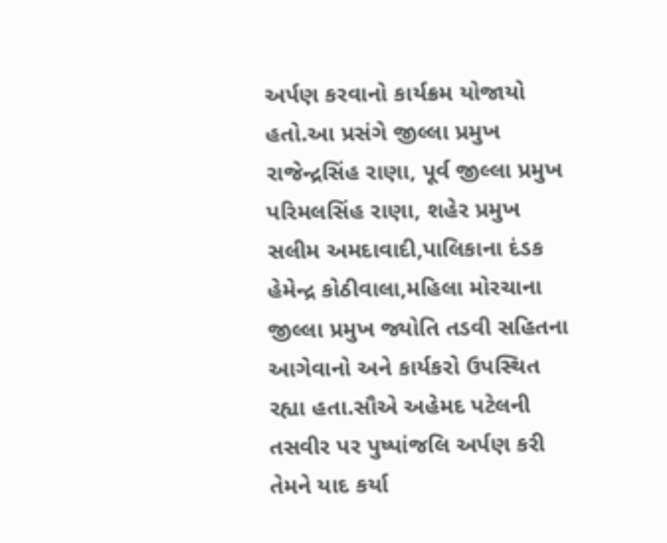અર્પણ કરવાનો કાર્યક્રમ યોજાયો હતો.આ પ્રસંગે જીલ્લા પ્રમુખ રાજેન્દ્રસિંહ રાણા, પૂર્વ જીલ્લા પ્રમુખ પરિમલસિંહ રાણા, શહેર પ્રમુખ સલીમ અમદાવાદી,પાલિકાના દંડક હેમેન્દ્ર કોઠીવાલા,મહિલા મોરચાના જીલ્લા પ્રમુખ જ્યોતિ તડવી સહિતના આગેવાનો અને કાર્યકરો ઉપસ્થિત રહ્યા હતા.સૌએ અહેમદ પટેલની તસવીર પર પુષ્પાંજલિ અર્પણ કરી તેમને યાદ કર્યા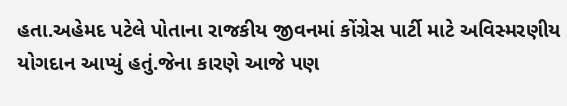હતા.અહેમદ પટેલે પોતાના રાજકીય જીવનમાં કોંગ્રેસ પાર્ટી માટે અવિસ્મરણીય યોગદાન આપ્યું હતું.જેના કારણે આજે પણ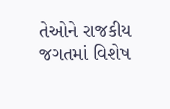તેઓને રાજકીય જગતમાં વિશેષ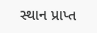સ્થાન પ્રાપ્ત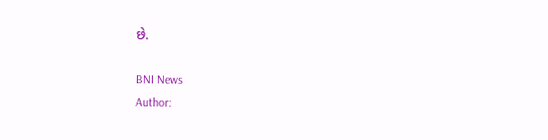છે.

BNI News
Author: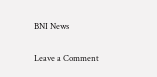BNI News

Leave a Comment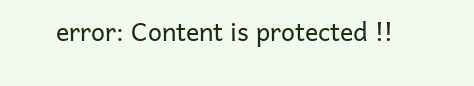error: Content is protected !!